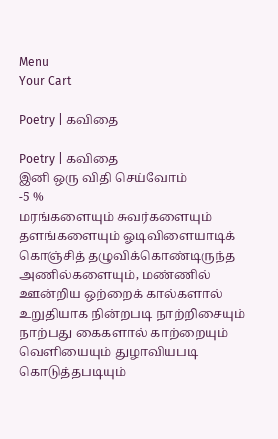Menu
Your Cart

Poetry | கவிதை

Poetry | கவிதை
இனி ஒரு விதி செய்வோம்
-5 %
மரங்களையும் சுவர்களையும் தளங்களையும் ஓடிவிளையாடிக் கொஞ்சித் தழுவிக்கொண்டிருந்த அணில்களையும், மண்ணில் ஊன்றிய ஒற்றைக் கால்களால் உறுதியாக நின்றபடி நாற்றிசையும் நாற்பது கைகளால் காற்றையும் வெளியையும் துழாவியபடி கொடுத்தபடியும்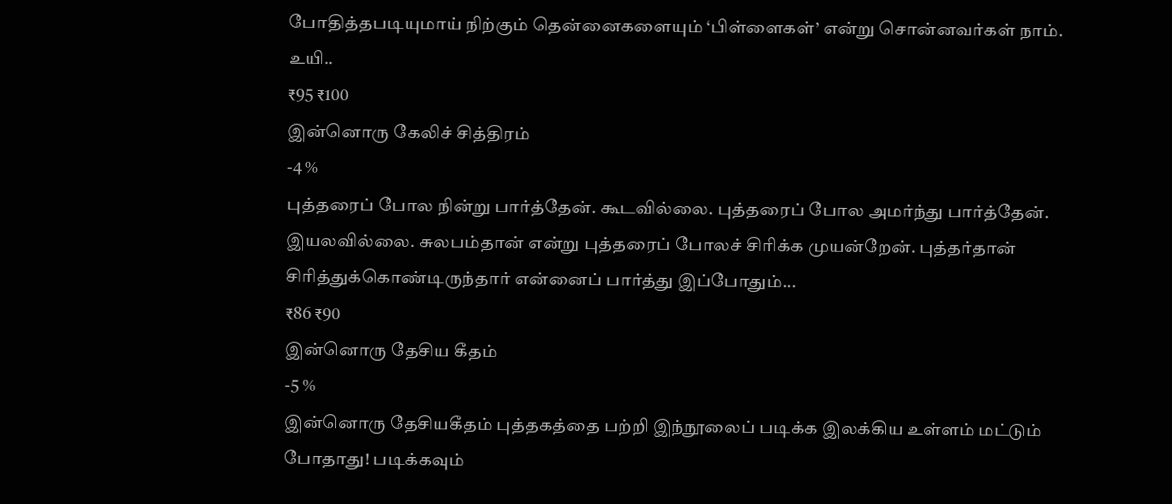போதித்தபடியுமாய் நிற்கும் தென்னைகளையும் ‘பிள்ளைகள்’ என்று சொன்னவர்கள் நாம். உயி..
₹95 ₹100
இன்னொரு கேலிச் சித்திரம்
-4 %
புத்தரைப் போல நின்று பார்த்தேன். கூடவில்லை. புத்தரைப் போல அமர்ந்து பார்த்தேன். இயலவில்லை. சுலபம்தான் என்று புத்தரைப் போலச் சிரிக்க முயன்றேன். புத்தர்தான் சிரித்துக்கொண்டிருந்தார் என்னைப் பார்த்து இப்போதும்...
₹86 ₹90
இன்னொரு தேசிய கீதம்
-5 %
இன்னொரு தேசியகீதம் புத்தகத்தை பற்றி இந்நூலைப் படிக்க இலக்கிய உள்ளம் மட்டும் போதாது! படிக்கவும்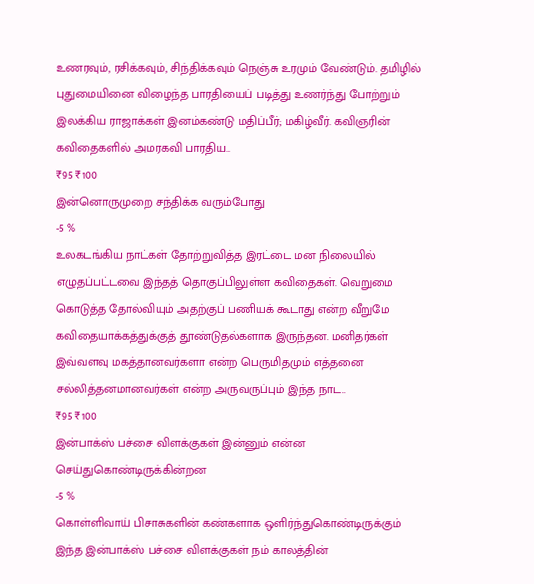உணரவும், ரசிக்கவும், சிந்திக்கவும் நெஞ்சு உரமும் வேண்டும். தமிழில் புதுமையினை விழைந்த பாரதியைப் படித்து உணர்ந்து போற்றும் இலக்கிய ராஜாக்கள் இனம்கண்டு மதிப்பீர்; மகிழ்வீர். கவிஞரின் கவிதைகளில் அமரகவி பாரதிய..
₹95 ₹100
இன்னொருமுறை சந்திக்க வரும்போது
-5 %
உலகடங்கிய நாட்கள் தோற்றுவித்த இரட்டை மன நிலையில் எழுதப்பட்டவை இந்தத் தொகுப்பிலுள்ள கவிதைகள். வெறுமை கொடுத்த தோல்வியும் அதற்குப் பணியக் கூடாது என்ற வீறுமே கவிதையாக்கத்துக்குத் தூண்டுதல்களாக இருந்தன. மனிதர்கள் இவ்வளவு மகத்தானவர்களா என்ற பெருமிதமும் எத்தனை சல்லித்தனமானவர்கள் என்ற அருவருப்பும் இந்த நாட..
₹95 ₹100
இன்பாக்ஸ் பச்சை விளக்குகள் இன்னும் என்ன செய்துகொண்டிருக்கின்றன
-5 %
கொள்ளிவாய் பிசாசுகளின் கண்களாக ஒளிர்ந்துகொண்டிருக்கும் இந்த இன்பாக்ஸ் பச்சை விளக்குகள் நம் காலத்தின்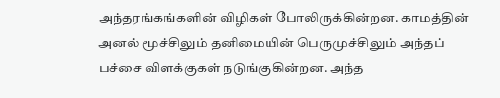அந்தரங்கங்களின் விழிகள் போலிருக்கின்றன. காமத்தின் அனல் மூச்சிலும் தனிமையின் பெருமுச்சிலும் அந்தப் பச்சை விளக்குகள் நடுங்குகின்றன. அந்த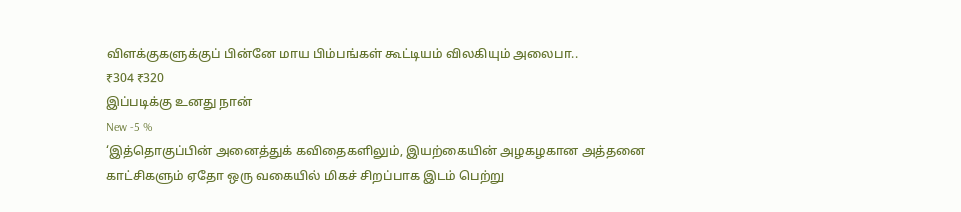விளக்குகளுக்குப் பின்னே மாய பிம்பங்கள் கூட்டியம் விலகியும் அலைபா..
₹304 ₹320
இப்படிக்கு உனது நான்
New -5 %
‘இத்தொகுப்பின் அனைத்துக் கவிதைகளிலும், இயற்கையின் அழகழகான அத்தனை காட்சிகளும் ஏதோ ஒரு வகையில் மிகச் சிறப்பாக இடம் பெற்று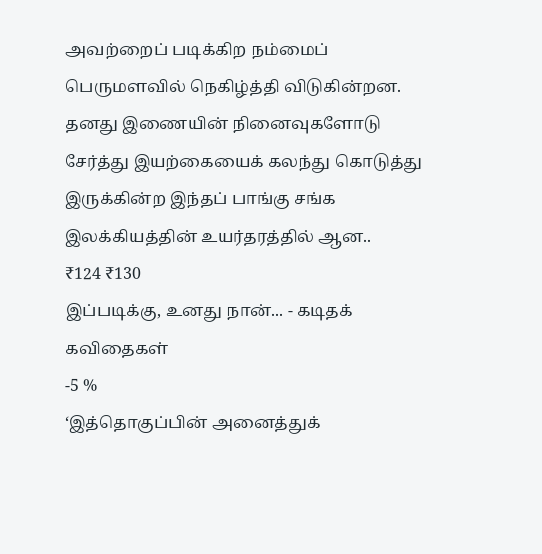அவற்றைப் படிக்கிற நம்மைப் பெருமளவில் நெகிழ்த்தி விடுகின்றன. தனது இணையின் நினைவுகளோடு சேர்த்து இயற்கையைக் கலந்து கொடுத்து இருக்கின்ற இந்தப் பாங்கு சங்க இலக்கியத்தின் உயர்தரத்தில் ஆன..
₹124 ₹130
இப்படிக்கு, உனது நான்... - கடிதக் கவிதைகள்
-5 %
‘இத்தொகுப்பின் அனைத்துக்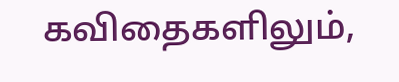கவிதைகளிலும்,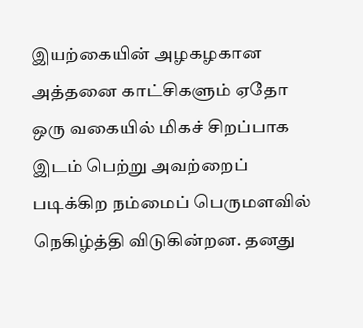இயற்கையின் அழகழகான அத்தனை காட்சிகளும் ஏதோ ஒரு வகையில் மிகச் சிறப்பாக இடம் பெற்று அவற்றைப் படிக்கிற நம்மைப் பெருமளவில் நெகிழ்த்தி விடுகின்றன. தனது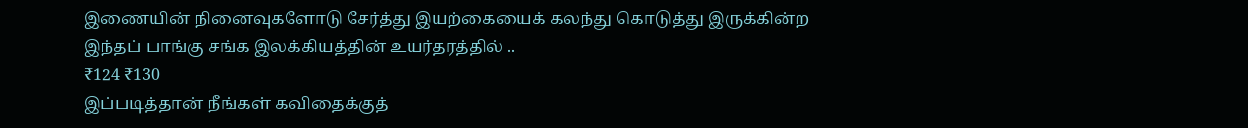இணையின் நினைவுகளோடு சேர்த்து இயற்கையைக் கலந்து கொடுத்து இருக்கின்ற இந்தப் பாங்கு சங்க இலக்கியத்தின் உயர்தரத்தில் ..
₹124 ₹130
இப்படித்தான் நீங்கள் கவிதைக்குத்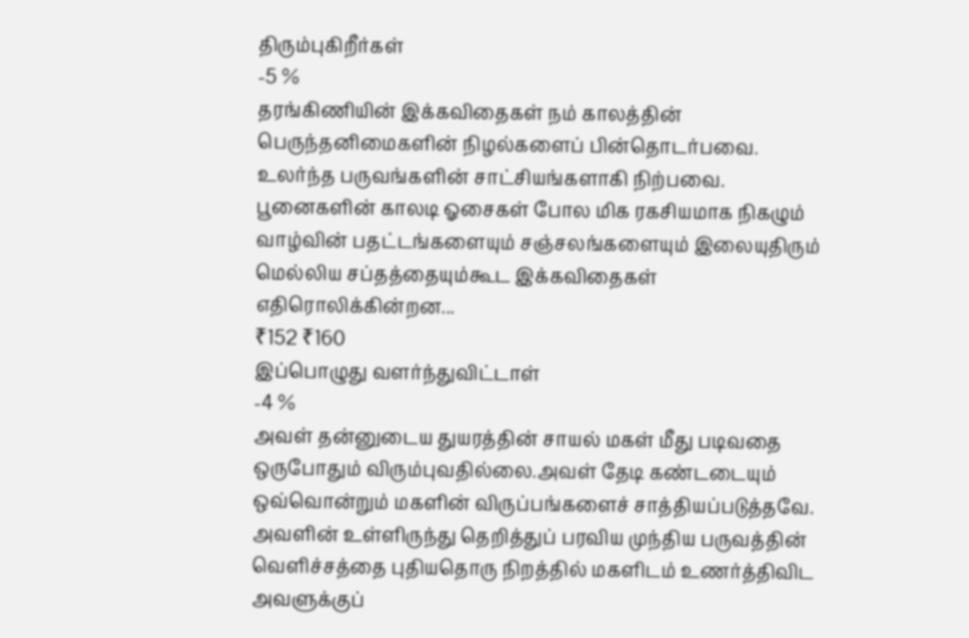திரும்புகிறீர்கள்
-5 %
தரங்கிணியின் இக்கவிதைகள் நம் காலத்தின் பெருந்தனிமைகளின் நிழல்களைப் பின்தொடர்பவை. உலர்ந்த பருவங்களின் சாட்சியங்களாகி நிற்பவை. பூனைகளின் காலடி ஓசைகள் போல மிக ரகசியமாக நிகழும் வாழ்வின் பதட்டங்களையும் சஞ்சலங்களையும் இலையுதிரும் மெல்லிய சப்தத்தையும்கூட இக்கவிதைகள் எதிரொலிக்கின்றன...
₹152 ₹160
இப்பொழுது வளர்ந்துவிட்டாள்
-4 %
அவள் தன்னுடைய துயரத்தின் சாயல் மகள் மீது படிவதை  ஒருபோதும் விரும்புவதில்லை.அவள் தேடி கண்டடையும் ஒவ்வொன்றும் மகளின் விருப்பங்களைச் சாத்தியப்படுத்தவே. அவளின் உள்ளிருந்து தெறித்துப் பரவிய முந்திய பருவத்தின் வெளிச்சத்தை புதியதொரு நிறத்தில் மகளிடம் உணர்த்திவிட அவளுக்குப்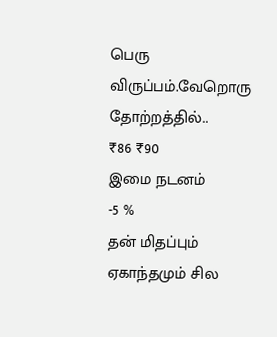பெரு விருப்பம்.வேறொரு தோற்றத்தில்..
₹86 ₹90
இமை நடனம்
-5 %
தன் மிதப்பும் ஏகாந்தமும் சில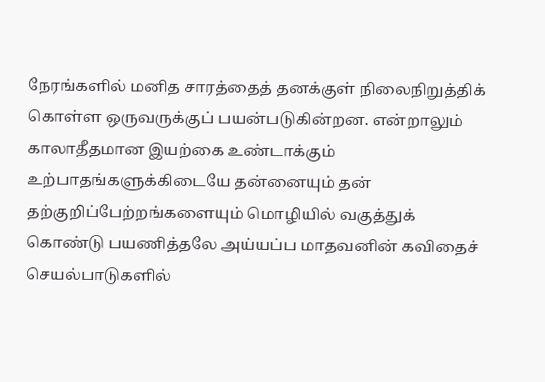நேரங்களில் மனித சாரத்தைத் தனக்குள் நிலைநிறுத்திக் கொள்ள ஒருவருக்குப் பயன்படுகின்றன. என்றாலும் காலாதீதமான இயற்கை உண்டாக்கும் உற்பாதங்களுக்கிடையே தன்னையும் தன் தற்குறிப்பேற்றங்களையும் மொழியில் வகுத்துக் கொண்டு பயணித்தலே அய்யப்ப மாதவனின் கவிதைச் செயல்பாடுகளில்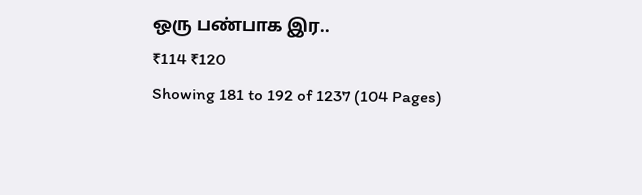ஒரு பண்பாக இர..
₹114 ₹120
Showing 181 to 192 of 1237 (104 Pages)